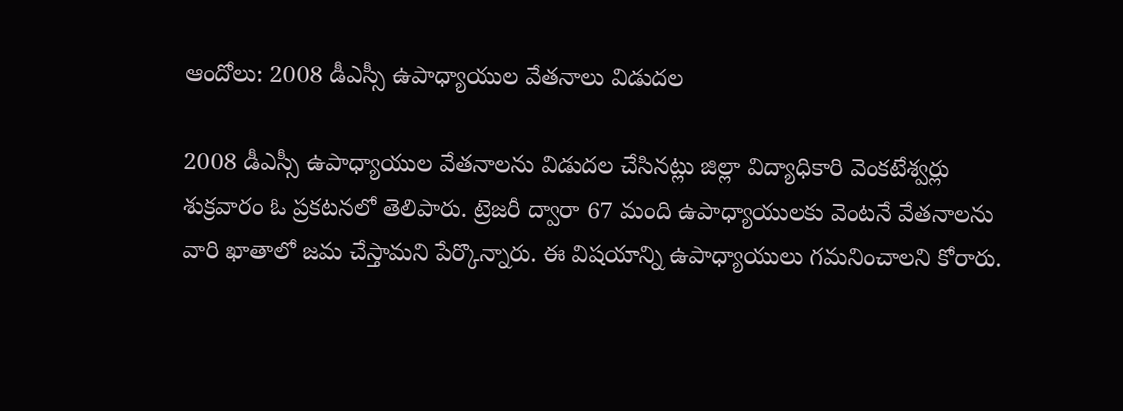ఆందోలు: 2008 డీఎస్సీ ఉపాధ్యాయుల వేతనాలు విడుదల

2008 డీఎస్సీ ఉపాధ్యాయుల వేతనాలను విడుదల చేసినట్లు జిల్లా విద్యాధికారి వెంకటేశ్వర్లు శుక్రవారం ఓ ప్రకటనలో తెలిపారు. ట్రెజరీ ద్వారా 67 మంది ఉపాధ్యాయులకు వెంటనే వేతనాలను వారి ఖాతాలో జమ చేస్తామని పేర్కొన్నారు. ఈ విషయాన్ని ఉపాధ్యాయులు గమనించాలని కోరారు.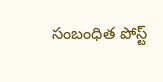సంబంధిత పోస్ట్